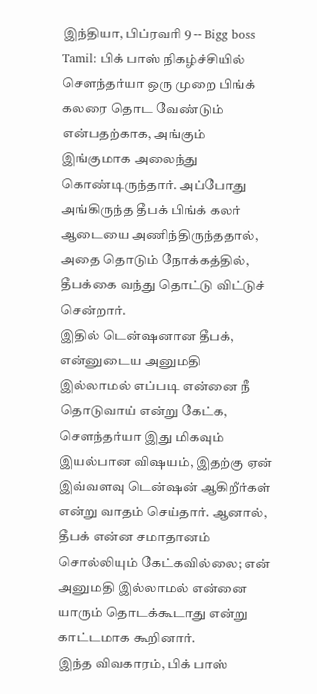இந்தியா, பிப்ரவரி 9 -- Bigg boss Tamil: பிக் பாஸ் நிகழ்ச்சியில் சௌந்தர்யா ஒரு முறை பிங்க் கலரை தொட வேண்டும் என்பதற்காக, அங்கும் இங்குமாக அலைந்து கொண்டிருந்தார். அப்போது அங்கிருந்த தீபக் பிங்க் கலர் ஆடையை அணிந்திருந்ததால், அதை தொடும் நோக்கத்தில், தீபக்கை வந்து தொட்டு விட்டுச் சென்றார்.
இதில் டென்ஷனான தீபக், என்னுடைய அனுமதி இல்லாமல் எப்படி என்னை நீ தொடுவாய் என்று கேட்க, சௌந்தர்யா இது மிகவும் இயல்பான விஷயம், இதற்கு ஏன் இவ்வளவு டென்ஷன் ஆகிறீர்கள் என்று வாதம் செய்தார். ஆனால், தீபக் என்ன சமாதானம் சொல்லியும் கேட்கவில்லை; என் அனுமதி இல்லாமல் என்னை யாரும் தொடக்கூடாது என்று காட்டமாக கூறினார்.
இந்த விவகாரம், பிக் பாஸ்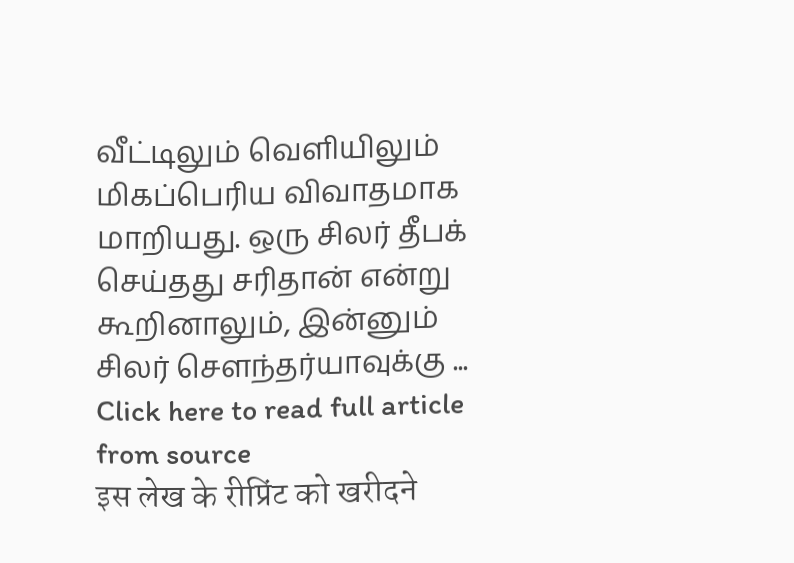வீட்டிலும் வெளியிலும் மிகப்பெரிய விவாதமாக மாறியது. ஒரு சிலர் தீபக் செய்தது சரிதான் என்று கூறினாலும், இன்னும் சிலர் சௌந்தர்யாவுக்கு ...
Click here to read full article from source
इस लेख के रीप्रिंट को खरीदने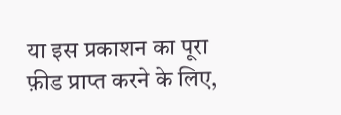या इस प्रकाशन का पूरा फ़ीड प्राप्त करने के लिए,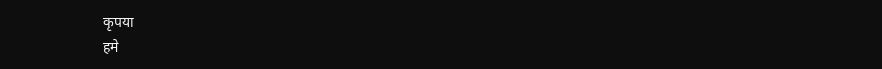कृपया
हमे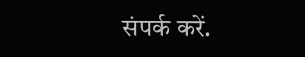संपर्क करें.